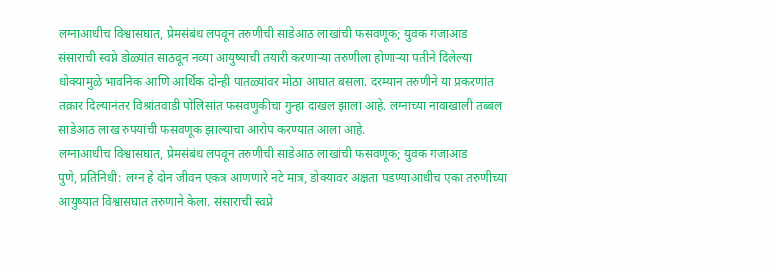लग्नाआधीच विश्वासघात, प्रेमसंबंध लपवून तरुणीची साडेआठ लाखांची फसवणूक; युवक गजाआड
संसाराची स्वप्ने डोळ्यांत साठवून नव्या आयुष्याची तयारी करणाऱ्या तरुणीला होणाऱ्या पतीने दिलेल्या धोक्यामुळे भावनिक आणि आर्थिक दोन्ही पातळ्यांवर मोठा आघात बसला. दरम्यान तरुणीने या प्रकरणांत तक्रार दिल्यानंतर विश्रांतवाडी पोलिसांत फसवणुकीचा गुन्हा दाखल झाला आहे. लग्नाच्या नावाखाली तब्बल साडेआठ लाख रुपयांची फसवणूक झाल्याचा आरोप करण्यात आला आहे.
लग्नाआधीच विश्वासघात, प्रेमसंबंध लपवून तरुणीची साडेआठ लाखांची फसवणूक; युवक गजाआड
पुणे, प्रतिनिधी: लग्न हे दोन जीवन एकत्र आणणारे नटे मात्र, डोक्यावर अक्षता पडण्याआधीच एका तरुणीच्या आयुष्यात विश्वासघात तरुणाने केला. संसाराची स्वप्ने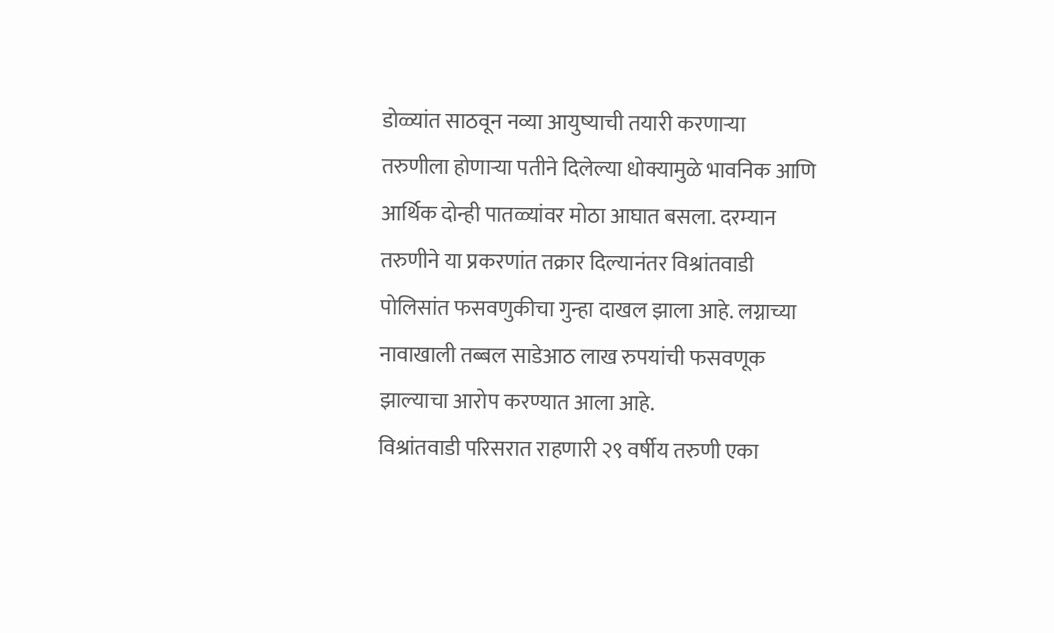डोळ्यांत साठवून नव्या आयुष्याची तयारी करणाऱ्या तरुणीला होणाऱ्या पतीने दिलेल्या धोक्यामुळे भावनिक आणि आर्थिक दोन्ही पातळ्यांवर मोठा आघात बसला. दरम्यान तरुणीने या प्रकरणांत तक्रार दिल्यानंतर विश्रांतवाडी पोलिसांत फसवणुकीचा गुन्हा दाखल झाला आहे. लग्नाच्या नावाखाली तब्बल साडेआठ लाख रुपयांची फसवणूक झाल्याचा आरोप करण्यात आला आहे.
विश्रांतवाडी परिसरात राहणारी २९ वर्षीय तरुणी एका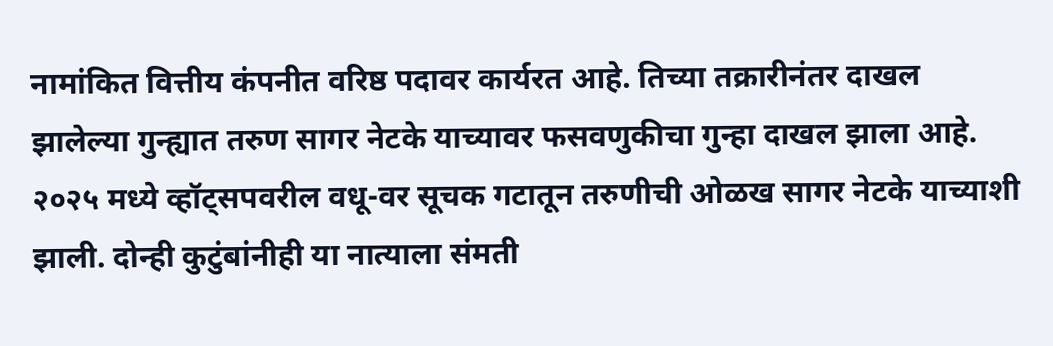नामांकित वित्तीय कंपनीत वरिष्ठ पदावर कार्यरत आहे. तिच्या तक्रारीनंतर दाखल झालेल्या गुन्ह्यात तरुण सागर नेटके याच्यावर फसवणुकीचा गुन्हा दाखल झाला आहे. २०२५ मध्ये व्हॉट्सपवरील वधू-वर सूचक गटातून तरुणीची ओळख सागर नेटके याच्याशी झाली. दोन्ही कुटुंबांनीही या नात्याला संमती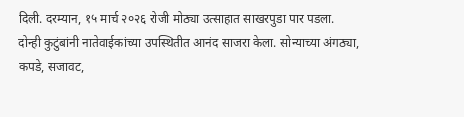दिली. दरम्यान, १५ मार्च २०२६ रोजी मोठ्या उत्साहात साखरपुडा पार पडला. दोन्ही कुटुंबांनी नातेवाईकांच्या उपस्थितीत आनंद साजरा केला. सोन्याच्या अंगठ्या, कपडे, सजावट,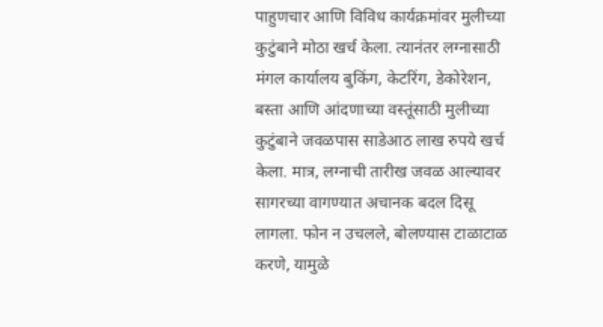पाहुणचार आणि विविध कार्यक्रमांवर मुलीच्या कुटुंबाने मोठा खर्च केला. त्यानंतर लग्नासाठी मंगल कार्यालय बुकिंग, केटरिंग, डेकोरेशन, बस्ता आणि आंदणाच्या वस्तूंसाठी मुलीच्या कुटुंबाने जवळपास साडेआठ लाख रुपये खर्च केला. मात्र, लग्नाची तारीख जवळ आल्यावर सागरच्या वागण्यात अचानक बदल दिसू लागला. फोन न उचलले, बोलण्यास टाळाटाळ करणे, यामुळे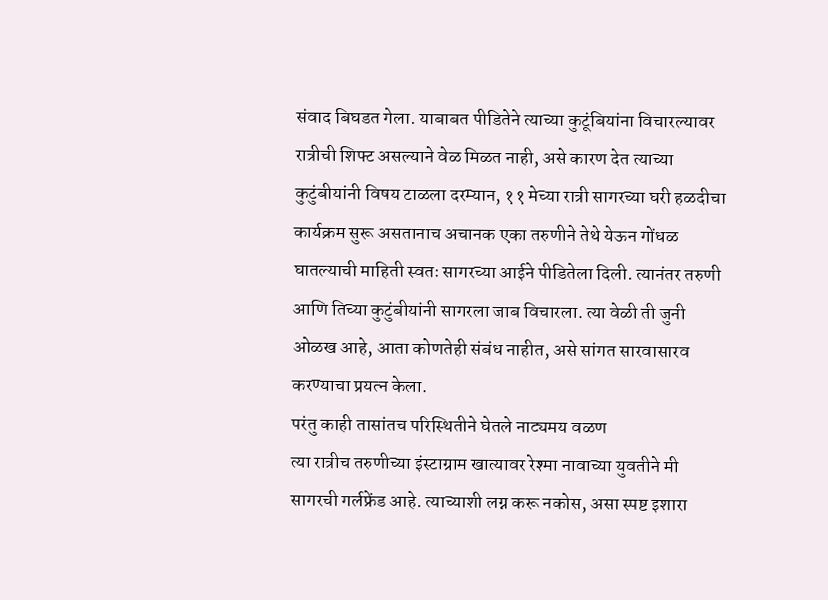संवाद बिघडत गेला. याबाबत पीडितेने त्याच्या कुटूंबियांना विचारल्यावर रात्रीची शिफ्ट असल्याने वेळ मिळत नाही, असे कारण देत त्याच्या कुटुंबीयांनी विषय टाळला दरम्यान, ११ मेच्या रात्री सागरच्या घरी हळदीचा कार्यक्रम सुरू असतानाच अचानक एका तरुणीने तेथे येऊन गोंधळ घातल्याची माहिती स्वतः सागरच्या आईने पीडितेला दिली. त्यानंतर तरुणी आणि तिच्या कुटुंबीयांनी सागरला जाब विचारला. त्या वेळी ती जुनी ओळख आहे, आता कोणतेही संबंध नाहीत, असे सांगत सारवासारव करण्याचा प्रयत्न केला.
परंतु काही तासांतच परिस्थितीने घेतले नाट्यमय वळण
त्या रात्रीच तरुणीच्या इंस्टाग्राम खात्यावर रेश्मा नावाच्या युवतीने मी सागरची गर्लफ्रेंड आहे. त्याच्याशी लग्न करू नकोस, असा स्पष्ट इशारा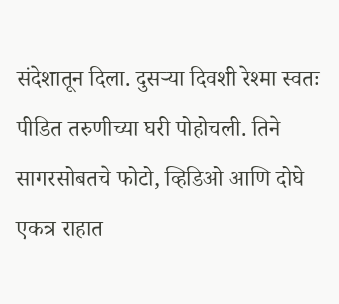संदेशातून दिला. दुसऱ्या दिवशी रेश्मा स्वतः पीडित तरुणीच्या घरी पोहोचली. तिने सागरसोबतचे फोटो, व्हिडिओ आणि दोघे एकत्र राहात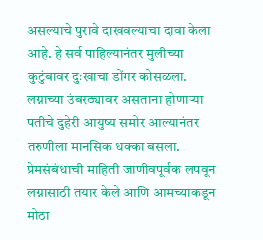असल्याचे पुरावे दाखवल्याचा दावा केला आहे. हे सर्व पाहिल्यानंतर मुलीच्या कुटुंबावर दुःखाचा डोंगर कोसळला. लग्नाच्या उंबरठ्यावर असताना होणाऱ्या पतीचे दुहेरी आयुष्य समोर आल्यानंतर तरुणीला मानसिक धक्का बसला. प्रेमसंबंधाची माहिती जाणीवपूर्वक लपवून लग्नासाठी तयार केले आणि आमच्याकडून मोठा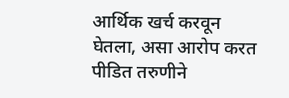आर्थिक खर्च करवून घेतला, असा आरोप करत पीडित तरुणीने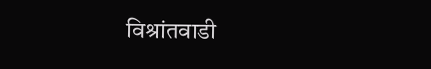विश्रांतवाडी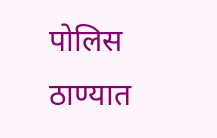पोलिस ठाण्यात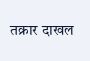तक्रार दाखल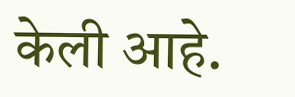केली आहे.